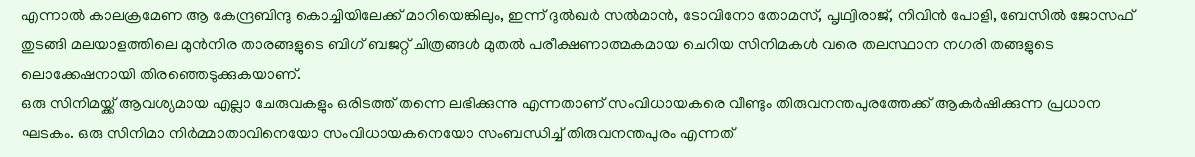എന്നാൽ കാലക്രമേണ ആ കേന്ദ്രബിന്ദു കൊച്ചിയിലേക്ക് മാറിയെങ്കിലും, ഇന്ന് ദുൽഖർ സൽമാൻ, ടോവിനോ തോമസ്, പൃഥ്വിരാജ്, നിവിൻ പോളി, ബേസിൽ ജോസഫ് തുടങ്ങി മലയാളത്തിലെ മുൻനിര താരങ്ങളുടെ ബിഗ് ബജറ്റ് ചിത്രങ്ങൾ മുതൽ പരീക്ഷണാത്മകമായ ചെറിയ സിനിമകൾ വരെ തലസ്ഥാന നഗരി തങ്ങളുടെ ലൊക്കേഷനായി തിരഞ്ഞെടുക്കുകയാണ്.
ഒരു സിനിമയ്ക്ക് ആവശ്യമായ എല്ലാ ചേരുവകളും ഒരിടത്ത് തന്നെ ലഭിക്കുന്നു എന്നതാണ് സംവിധായകരെ വീണ്ടും തിരുവനന്തപുരത്തേക്ക് ആകർഷിക്കുന്ന പ്രധാന ഘടകം. ഒരു സിനിമാ നിർമ്മാതാവിനെയോ സംവിധായകനെയോ സംബന്ധിച്ച് തിരുവനന്തപുരം എന്നത്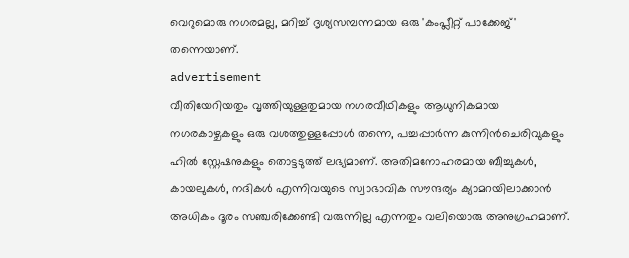വെറുമൊരു നഗരമല്ല, മറിച്ച് ദൃശ്യസമ്പന്നമായ ഒരു 'കംപ്ലീറ്റ് പാക്കേജ്' തന്നെയാണ്.
advertisement
വീതിയേറിയതും വൃത്തിയുള്ളതുമായ നഗരവീഥികളും ആധുനികമായ നഗരകാഴ്ചകളും ഒരു വശത്തുള്ളപ്പോൾ തന്നെ, പച്ചപ്പാർന്ന കുന്നിൻചെരിവുകളും ഹിൽ സ്റ്റേഷനുകളും തൊട്ടടുത്ത് ലഭ്യമാണ്. അതിമനോഹരമായ ബീച്ചുകൾ, കായലുകൾ, നദികൾ എന്നിവയുടെ സ്വാഭാവിക സൗന്ദര്യം ക്യാമറയിലാക്കാൻ അധികം ദൂരം സഞ്ചരിക്കേണ്ടി വരുന്നില്ല എന്നതും വലിയൊരു അനുഗ്രഹമാണ്.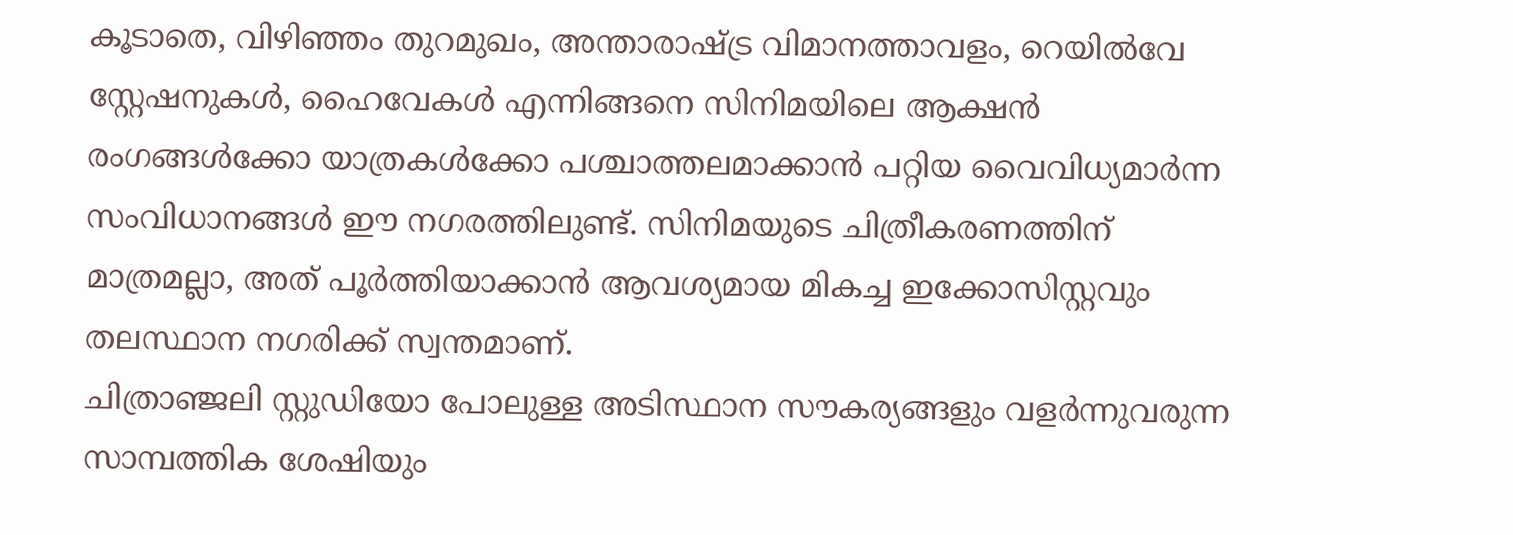കൂടാതെ, വിഴിഞ്ഞം തുറമുഖം, അന്താരാഷ്ട്ര വിമാനത്താവളം, റെയിൽവേ സ്റ്റേഷനുകൾ, ഹൈവേകൾ എന്നിങ്ങനെ സിനിമയിലെ ആക്ഷൻ രംഗങ്ങൾക്കോ യാത്രകൾക്കോ പശ്ചാത്തലമാക്കാൻ പറ്റിയ വൈവിധ്യമാർന്ന സംവിധാനങ്ങൾ ഈ നഗരത്തിലുണ്ട്. സിനിമയുടെ ചിത്രീകരണത്തിന് മാത്രമല്ലാ, അത് പൂർത്തിയാക്കാൻ ആവശ്യമായ മികച്ച ഇക്കോസിസ്റ്റവും തലസ്ഥാന നഗരിക്ക് സ്വന്തമാണ്.
ചിത്രാഞ്ജലി സ്റ്റുഡിയോ പോലുള്ള അടിസ്ഥാന സൗകര്യങ്ങളും വളർന്നുവരുന്ന സാമ്പത്തിക ശേഷിയും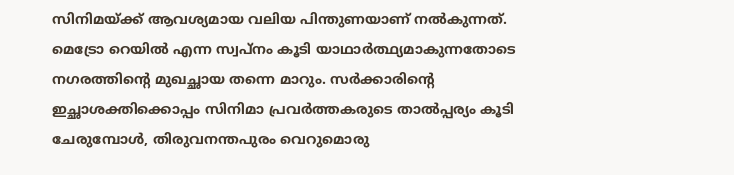സിനിമയ്ക്ക് ആവശ്യമായ വലിയ പിന്തുണയാണ് നൽകുന്നത്. മെട്രോ റെയിൽ എന്ന സ്വപ്നം കൂടി യാഥാർത്ഥ്യമാകുന്നതോടെ നഗരത്തിൻ്റെ മുഖച്ഛായ തന്നെ മാറും. സർക്കാരിൻ്റെ ഇച്ഛാശക്തിക്കൊപ്പം സിനിമാ പ്രവർത്തകരുടെ താൽപ്പര്യം കൂടി ചേരുമ്പോൾ, തിരുവനന്തപുരം വെറുമൊരു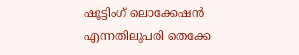ഷൂട്ടിംഗ് ലൊക്കേഷൻ എന്നതിലുപരി തെക്കേ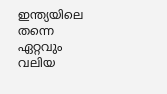ഇന്ത്യയിലെ തന്നെ ഏറ്റവും വലിയ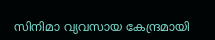സിനിമാ വ്യവസായ കേന്ദ്രമായി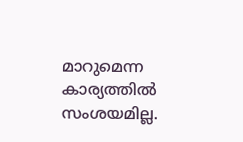മാറുമെന്ന കാര്യത്തിൽ സംശയമില്ല.